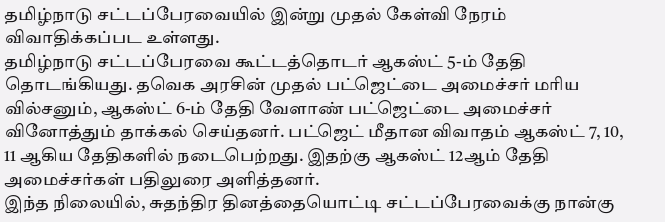தமிழ்நாடு சட்டப்பேரவையில் இன்று முதல் கேள்வி நேரம் விவாதிக்கப்பட உள்ளது.
தமிழ்நாடு சட்டப்பேரவை கூட்டத்தொடர் ஆகஸ்ட் 5-ம் தேதி தொடங்கியது. தவெக அரசின் முதல் பட்ஜெட்டை அமைச்சர் மரிய வில்சனும், ஆகஸ்ட் 6-ம் தேதி வேளாண் பட்ஜெட்டை அமைச்சர் வினோத்தும் தாக்கல் செய்தனர். பட்ஜெட் மீதான விவாதம் ஆகஸ்ட் 7, 10, 11 ஆகிய தேதிகளில் நடைபெற்றது. இதற்கு ஆகஸ்ட் 12ஆம் தேதி அமைச்சர்கள் பதிலுரை அளித்தனர்.
இந்த நிலையில், சுதந்திர தினத்தையொட்டி சட்டப்பேரவைக்கு நான்கு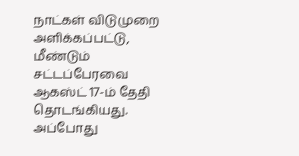நாட்கள் விடுமுறை அளிக்கப்பட்டு, மீண்டும் சட்டப்பேரவை ஆகஸ்ட் 17-ம் தேதி தொடங்கியது. அப்போது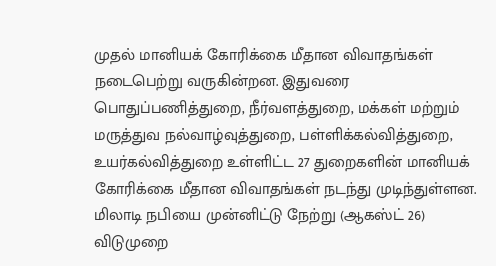முதல் மானியக் கோரிக்கை மீதான விவாதங்கள் நடைபெற்று வருகின்றன. இதுவரை பொதுப்பணித்துறை, நீர்வளத்துறை, மக்கள் மற்றும் மருத்துவ நல்வாழ்வுத்துறை, பள்ளிக்கல்வித்துறை, உயர்கல்வித்துறை உள்ளிட்ட 27 துறைகளின் மானியக் கோரிக்கை மீதான விவாதங்கள் நடந்து முடிந்துள்ளன.
மிலாடி நபியை முன்னிட்டு நேற்று (ஆகஸ்ட் 26) விடுமுறை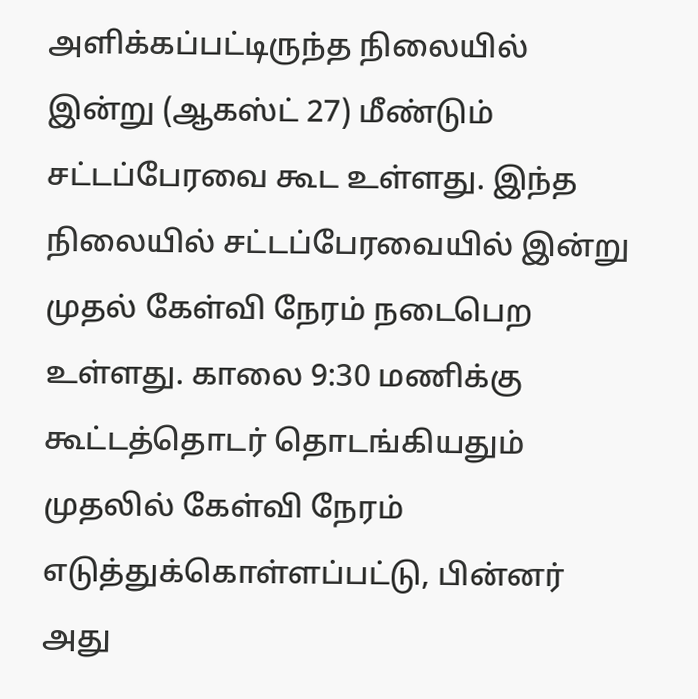அளிக்கப்பட்டிருந்த நிலையில் இன்று (ஆகஸ்ட் 27) மீண்டும் சட்டப்பேரவை கூட உள்ளது. இந்த நிலையில் சட்டப்பேரவையில் இன்று முதல் கேள்வி நேரம் நடைபெற உள்ளது. காலை 9:30 மணிக்கு கூட்டத்தொடர் தொடங்கியதும் முதலில் கேள்வி நேரம் எடுத்துக்கொள்ளப்பட்டு, பின்னர் அது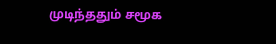முடிந்ததும் சமூக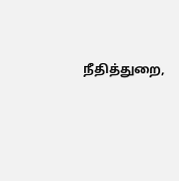நீதித்துறை,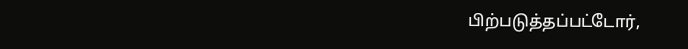பிற்படுத்தப்பட்டோர்,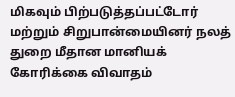மிகவும் பிற்படுத்தப்பட்டோர் மற்றும் சிறுபான்மையினர் நலத் துறை மீதான மானியக் கோரிக்கை விவாதம்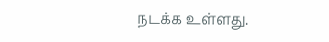நடக்க உள்ளது.